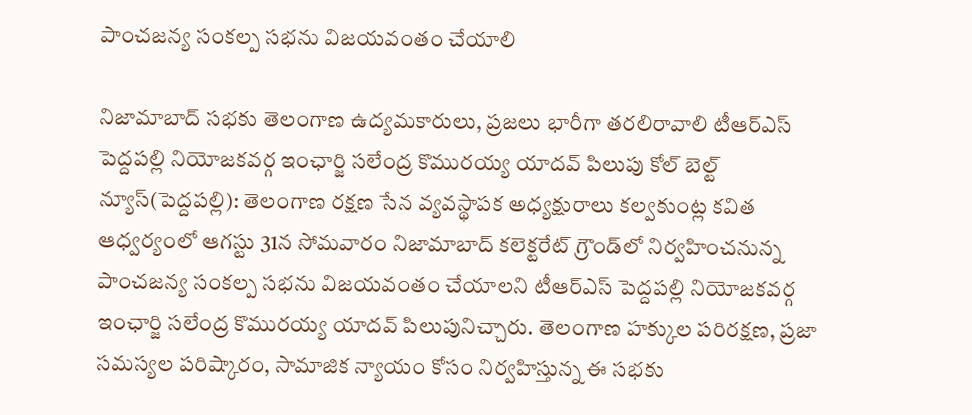పాంచజన్య సంకల్ప సభను విజయవంతం చేయాలి

నిజామాబాద్ సభకు తెలంగాణ ఉద్యమకారులు, ప్రజలు భారీగా తరలిరావాలి టీఆర్ఎస్ పెద్దపల్లి నియోజకవర్గ ఇంఛార్జి సలేంద్ర కొమురయ్య యాదవ్ పిలుపు కోల్ బెల్ట్ న్యూస్(పెద్దపల్లి): తెలంగాణ రక్షణ సేన వ్యవస్థాపక అధ్యక్షురాలు కల్వకుంట్ల కవిత ఆధ్వర్యంలో ఆగస్టు 31న సోమవారం నిజామాబాద్ కలెక్టరేట్ గ్రౌండ్‌లో నిర్వహించనున్న పాంచజన్య సంకల్ప సభను విజయవంతం చేయాలని టీఆర్ఎస్ పెద్దపల్లి నియోజకవర్గ ఇంఛార్జి సలేంద్ర కొమురయ్య యాదవ్ పిలుపునిచ్చారు. తెలంగాణ హక్కుల పరిరక్షణ, ప్రజా సమస్యల పరిష్కారం, సామాజిక న్యాయం కోసం నిర్వహిస్తున్న ఈ సభకు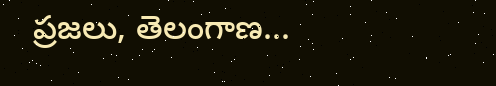ప్రజలు, తెలంగాణ...